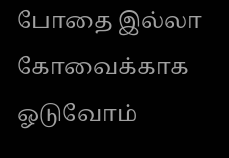போதை இல்லா கோவைக்காக ஓடுவோம்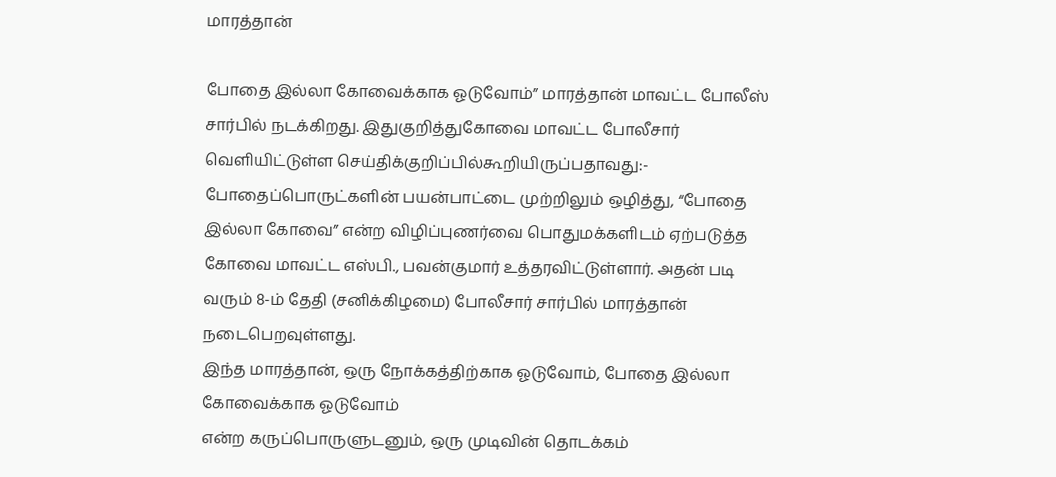மாரத்தான்

போதை இல்லா கோவைக்காக ஓடுவோம்” மாரத்தான் மாவட்ட போலீஸ் சார்பில் நடக்கிறது. இதுகுறித்துகோவை மாவட்ட போலீசார் வெளியிட்டுள்ள செய்திக்குறிப்பில்கூறியிருப்பதாவது:-
போதைப்பொருட்களின் பயன்பாட்டை முற்றிலும் ஒழித்து, “போதை இல்லா கோவை” என்ற விழிப்புணர்வை பொதுமக்களிடம் ஏற்படுத்த கோவை மாவட்ட எஸ்பி., பவன்குமார் உத்தரவிட்டுள்ளார். அதன் படி வரும் 8-ம் தேதி (சனிக்கிழமை) போலீசார் சார்பில் மாரத்தான் நடைபெறவுள்ளது.
இந்த மாரத்தான், ஒரு நோக்கத்திற்காக ஓடுவோம், போதை இல்லா கோவைக்காக ஓடுவோம்
என்ற கருப்பொருளுடனும், ஒரு முடிவின் தொடக்கம்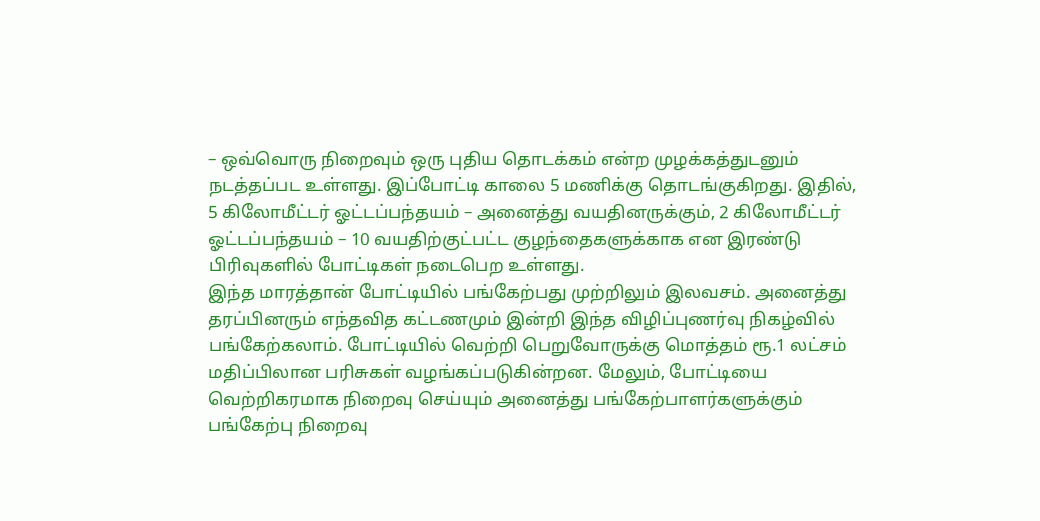– ஒவ்வொரு நிறைவும் ஒரு புதிய தொடக்கம் என்ற முழக்கத்துடனும் நடத்தப்பட உள்ளது. இப்போட்டி காலை 5 மணிக்கு தொடங்குகிறது. இதில், 5 கிலோமீட்டர் ஓட்டப்பந்தயம் – அனைத்து வயதினருக்கும், 2 கிலோமீட்டர் ஓட்டப்பந்தயம் – 10 வயதிற்குட்பட்ட குழந்தைகளுக்காக என இரண்டு பிரிவுகளில் போட்டிகள் நடைபெற உள்ளது.
இந்த மாரத்தான் போட்டியில் பங்கேற்பது முற்றிலும் இலவசம். அனைத்து தரப்பினரும் எந்தவித கட்டணமும் இன்றி இந்த விழிப்புணர்வு நிகழ்வில் பங்கேற்கலாம். போட்டியில் வெற்றி பெறுவோருக்கு மொத்தம் ரூ.1 லட்சம் மதிப்பிலான பரிசுகள் வழங்கப்படுகின்றன. மேலும், போட்டியை வெற்றிகரமாக நிறைவு செய்யும் அனைத்து பங்கேற்பாளர்களுக்கும் பங்கேற்பு நிறைவு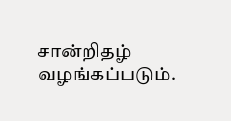சான்றிதழ் வழங்கப்படும்.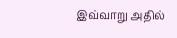இவ்வாறு அதில்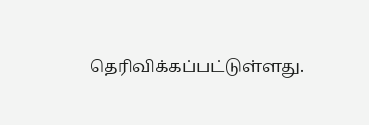தெரிவிக்கப்பட்டுள்ளது.